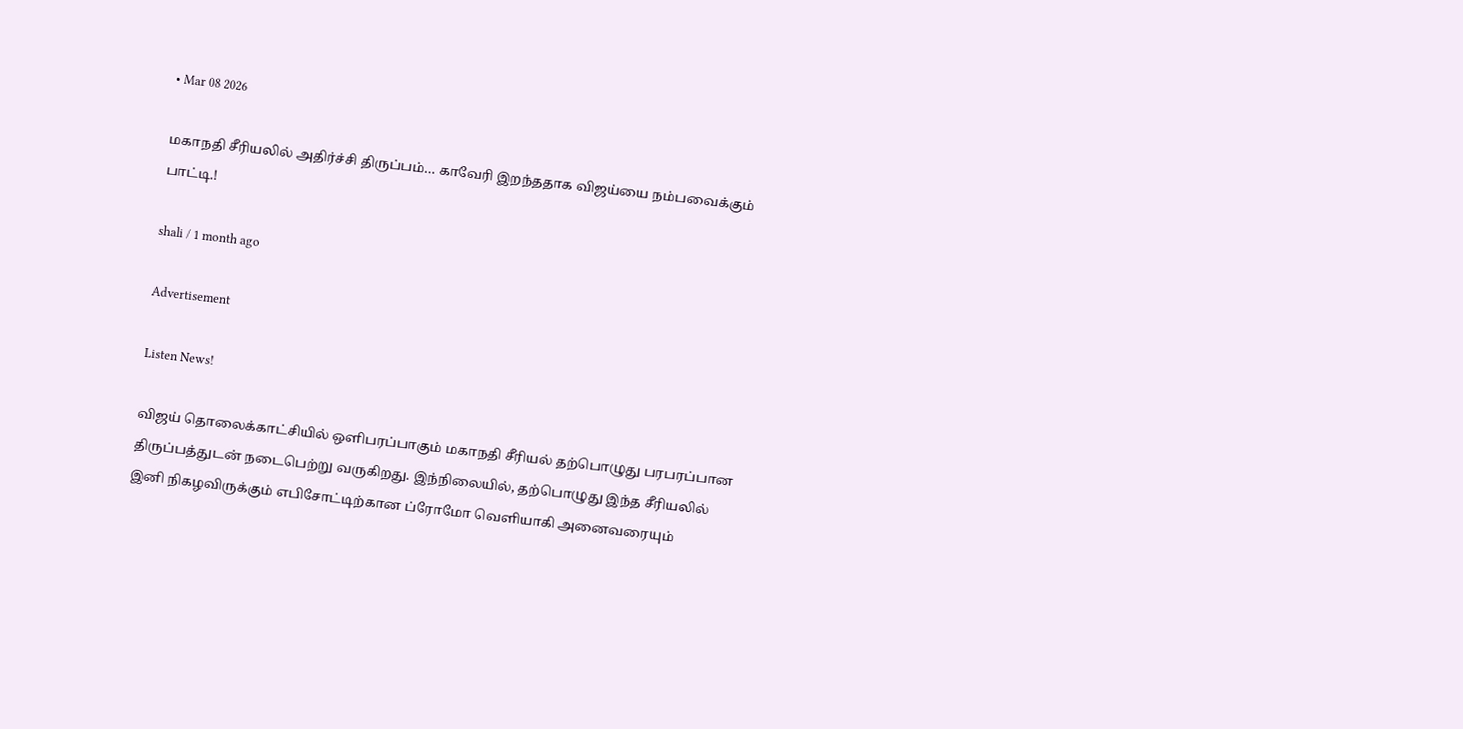• Mar 08 2026

மகாநதி சீரியலில் அதிர்ச்சி திருப்பம்… காவேரி இறந்ததாக விஜய்யை நம்பவைக்கும் பாட்டி.!

shali / 1 month ago

Advertisement

Listen News!

விஜய் தொலைக்காட்சியில் ஒளிபரப்பாகும் மகாநதி சீரியல் தற்பொழுது பரபரப்பான திருப்பத்துடன் நடைபெற்று வருகிறது. இந்நிலையில், தற்பொழுது இந்த சீரியலில் இனி நிகழவிருக்கும் எபிசோட்டிற்கான ப்ரோமோ வெளியாகி அனைவரையும்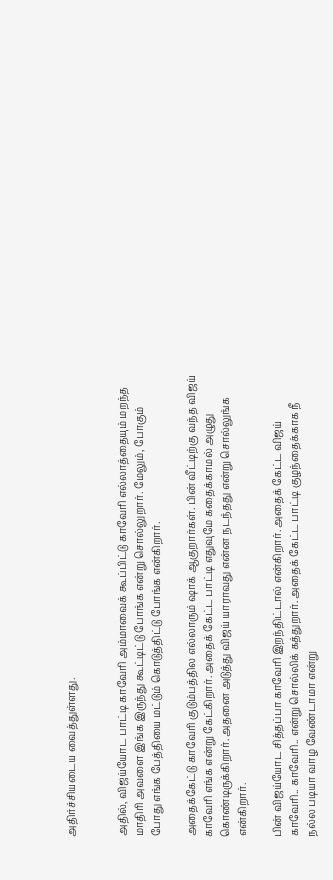அதிர்ச்சியடைய வைத்துள்ளது.


அதில், விஜய்யோட பாட்டி காவேரி அம்மாவைக் கூப்பிட்டு காவேரி எல்லாத்தையும் மறந்த மாதிரி அவளை இங்க இருந்து கூட்டிட்டு போங்க என்று சொல்லுறார். மேலும், போகும் போது எங்க பேத்தியை மட்டும் கொடுத்திட்டு போங்க என்கிறார்.

அதைக்கேட்டு காவேரி குடும்பத்தில எல்லாரும் ஷாக் ஆகுறார்கள். பின் வீட்டிற்கு வந்த விஜய் காவேரி எங்க என்று கேட்கிறார். அதைக் கேட்ட பாட்டி எதுவுமே கதைக்காமல் அழுது கொண்டிருக்கிறார். அதனை அடுத்து விஜய் யாராவது என்ன நடந்தது என்று சொல்லுங்க என்கிறார்.

பின் விஜய்யோட சித்தப்பா காவேரி இறந்திட்டால் என்கிறார். அதைக் கேட்ட விஜய் காவேரி.. காவேரி.. என்று சொல்லிக் கத்துறார். அதைக் கேட்ட பாட்டி குழந்தைக்காக நீ நல்ல படியா வாழ வேண்டாமா என்று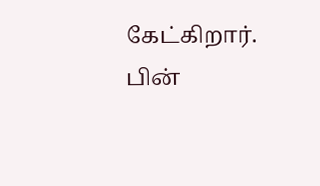கேட்கிறார். பின்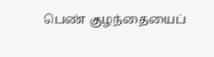பெண் குழந்தையைப்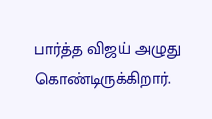பார்த்த விஜய் அழுது கொண்டிருக்கிறார்.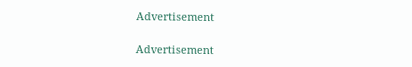Advertisement

Advertisement